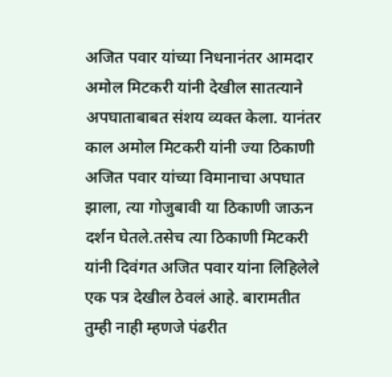अजित पवार यांच्या निधनानंतर आमदार अमोल मिटकरी यांनी देखील सातत्याने अपघाताबाबत संशय व्यक्त केला. यानंतर काल अमोल मिटकरी यांनी ज्या ठिकाणी अजित पवार यांच्या विमानाचा अपघात झाला, त्या गोजुबावी या ठिकाणी जाऊन दर्शन घेतले.तसेच त्या ठिकाणी मिटकरी यांनी दिवंगत अजित पवार यांना लिहिलेले एक पत्र देखील ठेवलं आहे. बारामतीत तुम्ही नाही म्हणजे पंढरीत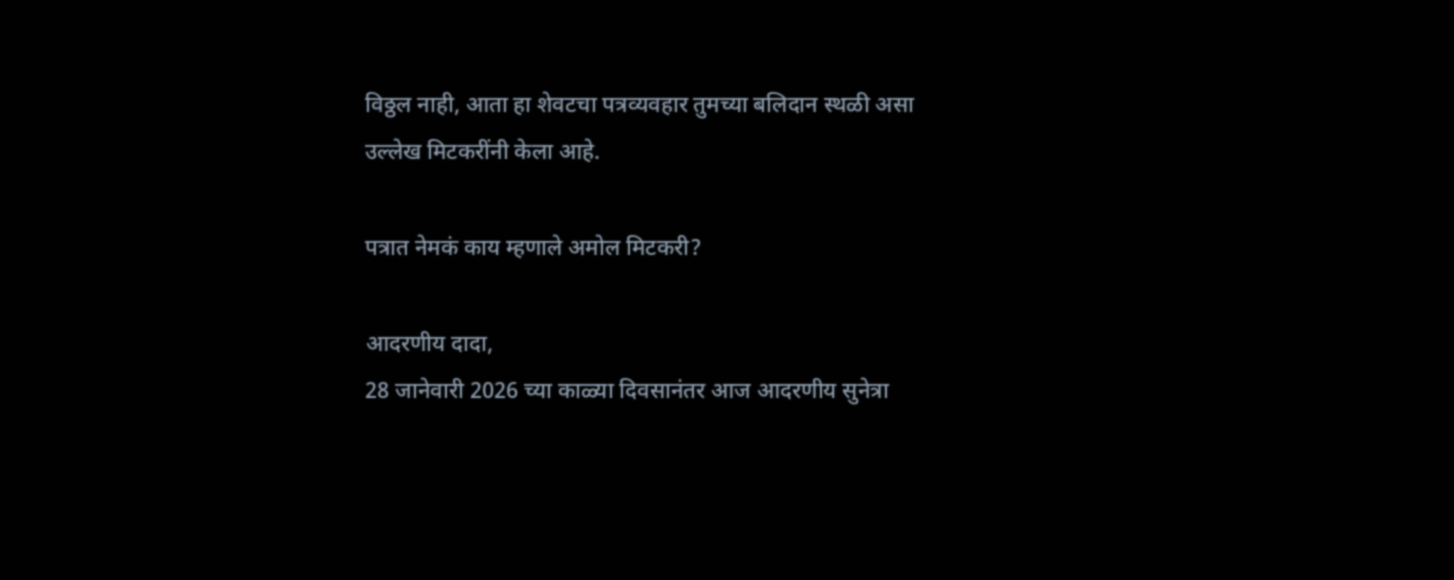विठ्ठल नाही, आता हा शेवटचा पत्रव्यवहार तुमच्या बलिदान स्थळी असा उल्लेख मिटकरींनी केला आहे.

पत्रात नेमकं काय म्हणाले अमोल मिटकरी?

आदरणीय दादा,
28 जानेवारी 2026 च्या काळ्या दिवसानंतर आज आदरणीय सुनेत्रा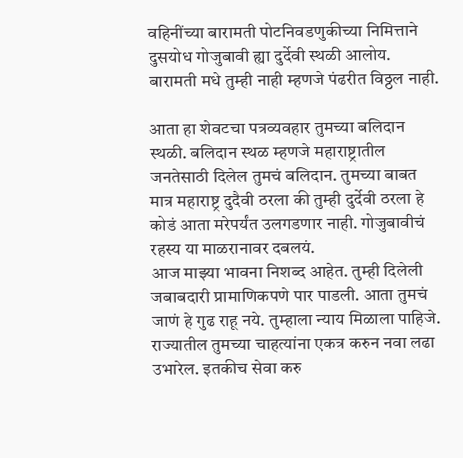वहिनींच्या बारामती पोटनिवडणुकीच्या निमित्ताने दुसयोध गोजुबावी ह्या दुर्देवी स्थळी आलोय. बारामती मधे तुम्ही नाही म्हणजे पंढरीत विठ्ठल नाही.

आता हा शेवटचा पत्रव्यवहार तुमच्या बलिदान स्थळी. बलिदान स्थळ म्हणजे महाराष्ट्रातील जनतेसाठी दिलेल तुमचं बलिदान. तुमच्या बाबत मात्र महाराष्ट्र दुदैवी ठरला की तुम्ही दुर्देवी ठरला हे कोडं आता मरेपर्यंत उलगडणार नाही. गोजुबावीचं रहस्य या माळरानावर दबलयं.
आज माझ्या भावना निशब्द आहेत. तुम्ही दिलेली जबाबदारी प्रामाणिकपणे पार पाडली. आता तुमचं जाणं हे गुढ राहू नये. तुम्हाला न्याय मिळाला पाहिजे. राज्यातील तुमच्या चाहत्यांना एकत्र करुन नवा लढा उभारेल. इतकीच सेवा करु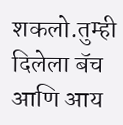शकलो.तुम्ही दिलेला बॅच आणि आय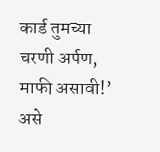कार्ड तुमच्या चरणी अर्पण, माफी असावी!’ असे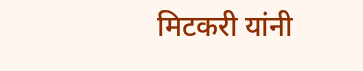मिटकरी यांनी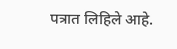पत्रात लिहिले आहे.